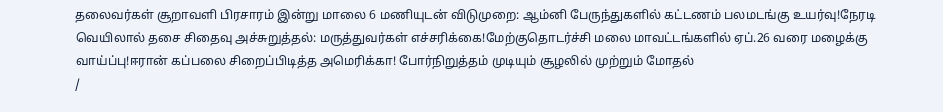தலைவர்கள் சூறாவளி பிரசாரம் இன்று மாலை 6 மணியுடன் விடுமுறை: ஆம்னி பேருந்துகளில் கட்டணம் பலமடங்கு உயர்வு!நேரடி வெயிலால் தசை சிதைவு அச்சுறுத்தல்: மருத்துவர்கள் எச்சரிக்கை!மேற்குதொடர்ச்சி மலை மாவட்டங்களில் ஏப்.26 வரை மழைக்கு வாய்ப்பு!ஈரான் கப்பலை சிறைப்பிடித்த அமெரிக்கா! போர்நிறுத்தம் முடியும் சூழலில் முற்றும் மோதல்
/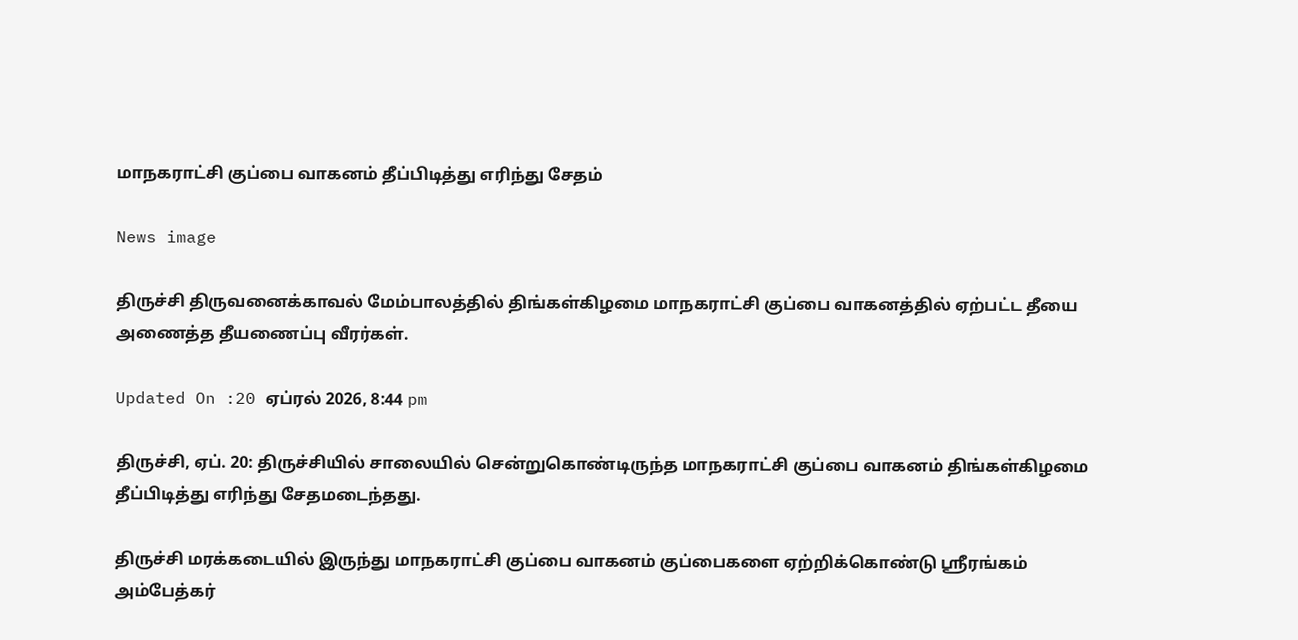மாநகராட்சி குப்பை வாகனம் தீப்பிடித்து எரிந்து சேதம்

News image

திருச்சி திருவனைக்காவல் மேம்பாலத்தில் திங்கள்கிழமை மாநகராட்சி குப்பை வாகனத்தில் ஏற்பட்ட தீயை அணைத்த தீயணைப்பு வீரர்கள்.

Updated On :20 ஏப்ரல் 2026, 8:44 pm

திருச்சி, ஏப். 20: திருச்சியில் சாலையில் சென்றுகொண்டிருந்த மாநகராட்சி குப்பை வாகனம் திங்கள்கிழமை தீப்பிடித்து எரிந்து சேதமடைந்தது.

திருச்சி மரக்கடையில் இருந்து மாநகராட்சி குப்பை வாகனம் குப்பைகளை ஏற்றிக்கொண்டு ஸ்ரீரங்கம் அம்பேத்கர்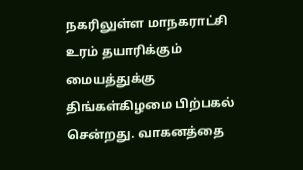நகரிலுள்ள மாநகராட்சி உரம் தயாரிக்கும் மையத்துக்கு திங்கள்கிழமை பிற்பகல் சென்றது. வாகனத்தை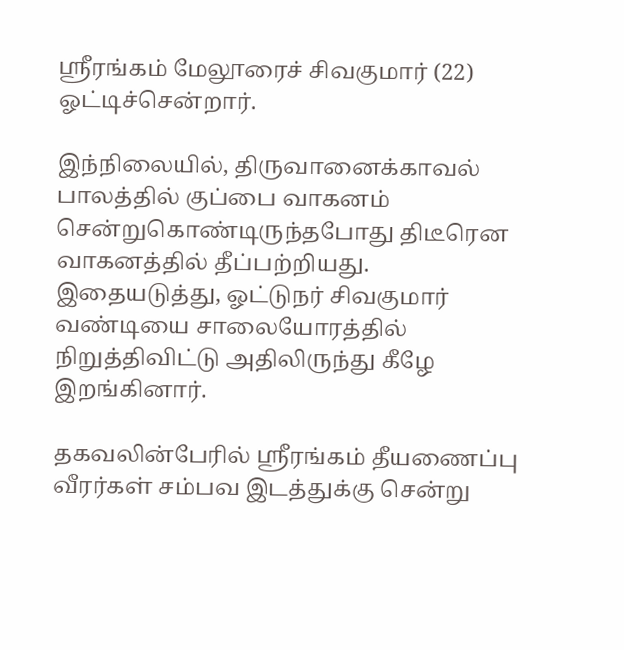ஸ்ரீரங்கம் மேலூரைச் சிவகுமார் (22) ஓட்டிச்சென்றார்.

இந்நிலையில், திருவானைக்காவல் பாலத்தில் குப்பை வாகனம் சென்றுகொண்டிருந்தபோது திடீரென வாகனத்தில் தீப்பற்றியது. இதையடுத்து, ஓட்டுநர் சிவகுமார் வண்டியை சாலையோரத்தில் நிறுத்திவிட்டு அதிலிருந்து கீழே இறங்கினார்.

தகவலின்பேரில் ஸ்ரீரங்கம் தீயணைப்பு வீரர்கள் சம்பவ இடத்துக்கு சென்று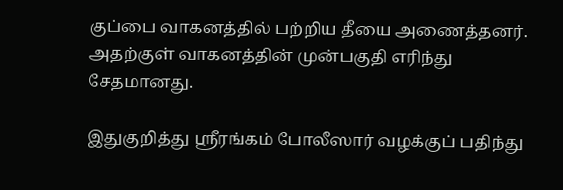குப்பை வாகனத்தில் பற்றிய தீயை அணைத்தனர். அதற்குள் வாகனத்தின் முன்பகுதி எரிந்து சேதமானது.

இதுகுறித்து ஸ்ரீரங்கம் போலீஸார் வழக்குப் பதிந்து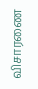விசாரணை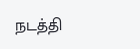நடத்தி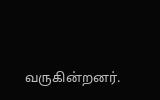வருகின்றனர்.